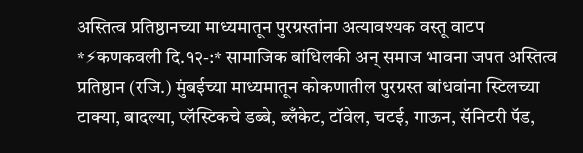अस्तित्व प्रतिष्ठानच्या माध्यमातून पुरग्रस्तांना अत्यावश्यक वस्तू वाटप
*⚡कणकवली दि.१२-:* सामाजिक बांधिलकी अन् समाज भावना जपत अस्तित्व प्रतिष्ठान (रजि.) मुंबईच्या माध्यमातून कोकणातील पुरग्रस्त बांधवांना स्टिलच्या टाक्या, बादल्या, प्लॅस्टिकचे डब्बे, ब्लँकेट, टॉवेल, चटई, गाऊन, सॅनिटरी पॅड,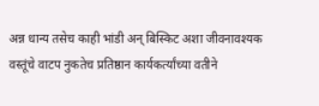अन्न धान्य तसेच काही भांडी अन् बिस्किट अशा जीवनावश्यक वस्तूंचे वाटप नुकतेच प्रतिष्ठान कार्यकर्त्यांच्या वतीने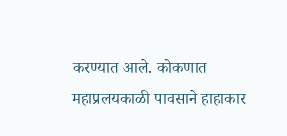करण्यात आले. कोकणात महाप्रलयकाळी पावसाने हाहाकार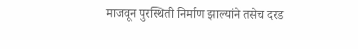माजवून पुरस्थिती निर्माण झाल्यांने तसेच दरड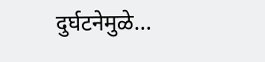दुर्घटनेमुळे…